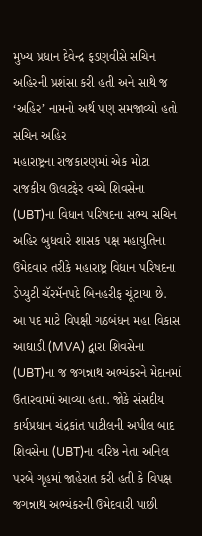મુખ્ય પ્રધાન દેવેન્દ્ર ફડણવીસે સચિન અહિરની પ્રશંસા કરી હતી અને સાથે જ ‘અહિર’ નામનો અર્થ પણ સમજાવ્યો હતો
સચિન અહિર
મહારાષ્ટ્રના રાજકારણમાં એક મોટા રાજકીય ઊલટફેર વચ્ચે શિવસેના (UBT)ના વિધાન પરિષદના સભ્ય સચિન અહિર બુધવારે શાસક પક્ષ મહાયુતિના ઉમેદવાર તરીકે મહારાષ્ટ્ર વિધાન પરિષદના ડેપ્યુટી ચૅરમૅનપદે બિનહરીફ ચૂંટાયા છે.
આ પદ માટે વિપક્ષી ગઠબંધન મહા વિકાસ આઘાડી (MVA) દ્વારા શિવસેના (UBT)ના જ જગન્નાથ અભ્યંકરને મેદાનમાં ઉતારવામાં આવ્યા હતા. જોકે સંસદીય કાર્યપ્રધાન ચંદ્રકાંત પાટીલની અપીલ બાદ શિવસેના (UBT)ના વરિષ્ઠ નેતા અનિલ પરબે ગૃહમાં જાહેરાત કરી હતી કે વિપક્ષ જગન્નાથ અભ્યંકરની ઉમેદવારી પાછી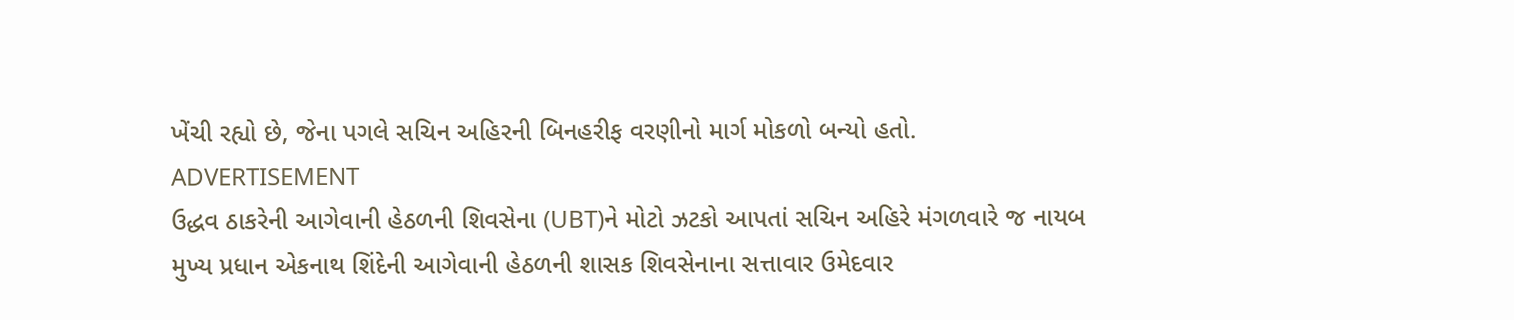ખેંચી રહ્યો છે, જેના પગલે સચિન અહિરની બિનહરીફ વરણીનો માર્ગ મોકળો બન્યો હતો.
ADVERTISEMENT
ઉદ્ધવ ઠાકરેની આગેવાની હેઠળની શિવસેના (UBT)ને મોટો ઝટકો આપતાં સચિન અહિરે મંગળવારે જ નાયબ મુખ્ય પ્રધાન એકનાથ શિંદેની આગેવાની હેઠળની શાસક શિવસેનાના સત્તાવાર ઉમેદવાર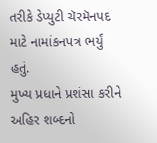તરીકે ડેપ્યુટી ચૅરમૅનપદ માટે નામાંકનપત્ર ભર્યું હતું.
મુખ્ય પ્રધાને પ્રશંસા કરીને અહિર શબ્દનો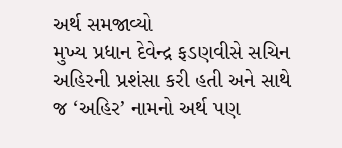અર્થ સમજાવ્યો
મુખ્ય પ્રધાન દેવેન્દ્ર ફડણવીસે સચિન અહિરની પ્રશંસા કરી હતી અને સાથે જ ‘અહિર’ નામનો અર્થ પણ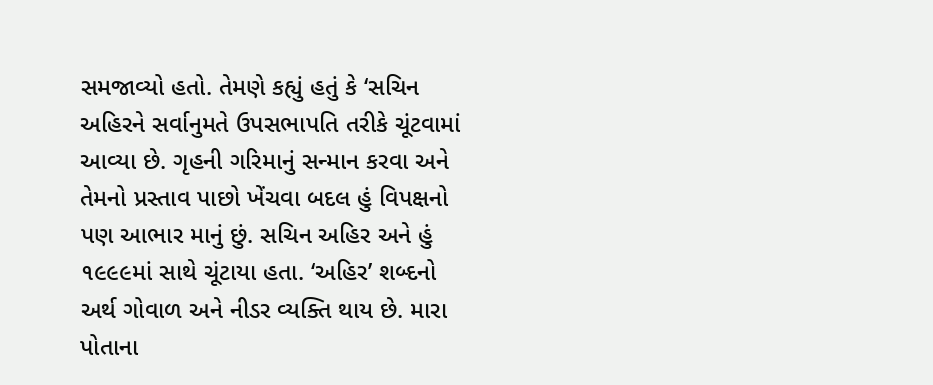સમજાવ્યો હતો. તેમણે કહ્યું હતું કે ‘સચિન અહિરને સર્વાનુમતે ઉપસભાપતિ તરીકે ચૂંટવામાં આવ્યા છે. ગૃહની ગરિમાનું સન્માન કરવા અને તેમનો પ્રસ્તાવ પાછો ખેંચવા બદલ હું વિપક્ષનો પણ આભાર માનું છું. સચિન અહિર અને હું ૧૯૯૯માં સાથે ચૂંટાયા હતા. ‘અહિર’ શબ્દનો અર્થ ગોવાળ અને નીડર વ્યક્તિ થાય છે. મારા પોતાના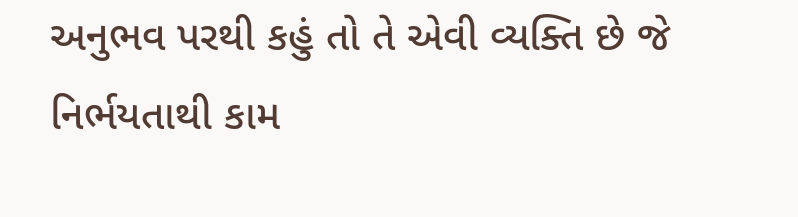અનુભવ પરથી કહું તો તે એવી વ્યક્તિ છે જે નિર્ભયતાથી કામ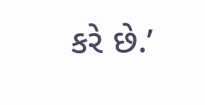કરે છે.’